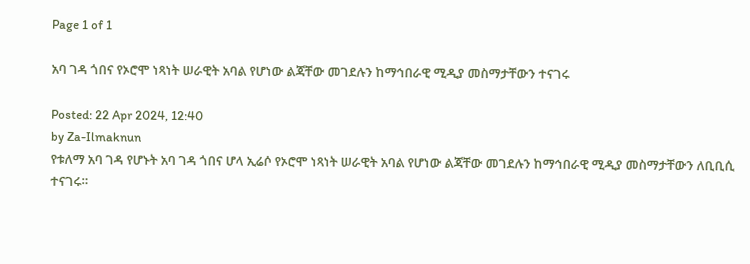Page 1 of 1

አባ ገዳ ጎበና የኦሮሞ ነጻነት ሠራዊት አባል የሆነው ልጃቸው መገደሉን ከማኅበራዊ ሚዲያ መስማታቸውን ተናገሩ

Posted: 22 Apr 2024, 12:40
by Za-Ilmaknun
የቱለማ አባ ገዳ የሆኑት አባ ገዳ ጎበና ሆላ ኢሬሶ የኦሮሞ ነጻነት ሠራዊት አባል የሆነው ልጃቸው መገደሉን ከማኅበራዊ ሚዲያ መስማታቸውን ለቢቢሲ ተናገሩ።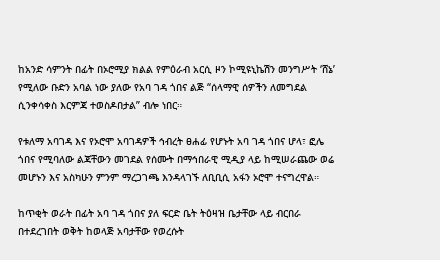ከአንድ ሳምንት በፊት በኦሮሚያ ክልል የምዕራብ አርሲ ዞን ኮሚዩኒኬሽን መንግሥት ‘ሸኔ’ የሚለው ቡድን አባል ነው ያለው የአባ ገዳ ጎበና ልጅ “ሰላማዊ ሰዎችን ለመግደል ሲንቀሳቀስ እርምጃ ተወስዶበታል” ብሎ ነበር።

የቱለማ አባገዳ እና የኦሮሞ አባገዳዎች ኅብረት ፀሐፊ የሆኑት አባ ገዳ ጎበና ሆላ፣ ፎሌ ጎበና የሚባለው ልጃቸውን መገደል የሰሙት በማኅበራዊ ሚዲያ ላይ ከሚሠራጨው ወሬ መሆኑን እና አስካሁን ምንም ማረጋገጫ እንዳላገኙ ለቢቢሲ አፋን ኦሮሞ ተናግረዋል።

ከጥቂት ወራት በፊት አባ ገዳ ጎበና ያለ ፍርድ ቤት ትዕዛዝ ቤታቸው ላይ ብርበራ በተደረገበት ወቅት ከወላጅ አባታቸው የወረሱት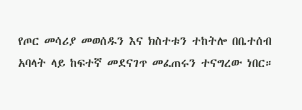የጦር መሳሪያ መወሰዱን እና ክስተቱን ተከትሎ በቤተሰብ አባላት ላይ ከፍተኛ መደናገጥ መፈጠሩን ተናግረው ነበር።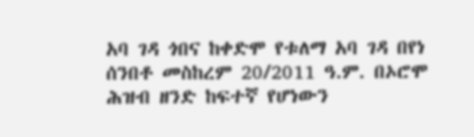አባ ገዳ ጎበና ከቀድሞ የቱለማ አባ ገዳ በየነ ሰንበቶ መስከረም 20/2011 ዓ.ም. በኦሮሞ ሕዝብ ዘንድ ከፍተኛ የሆነውን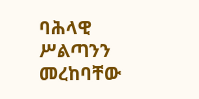ባሕላዊ ሥልጣንን መረከባቸው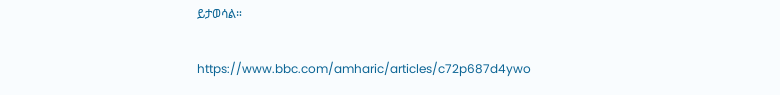ይታወሳል።

https://www.bbc.com/amharic/articles/c72p687d4ywo